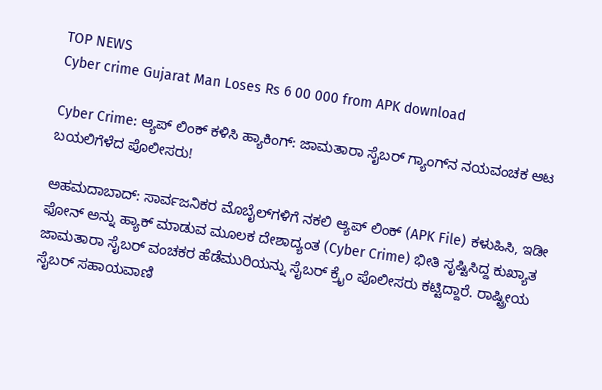TOP NEWS
Cyber crime Gujarat Man Loses Rs 6 00 000 from APK download

Cyber Crime: ಆ್ಯಪ್ ಲಿಂಕ್ ಕಳಿಸಿ ಹ್ಯಾಕಿಂಗ್: ಜಾಮತಾರಾ ಸೈಬರ್ ಗ್ಯಾಂಗ್‌ನ ನಯವಂಚಕ ಆಟ ಬಯಲಿಗೆಳೆದ ಪೊಲೀಸರು!

ಅಹಮದಾಬಾದ್: ಸಾರ್ವಜನಿಕರ ಮೊಬೈಲ್‌ಗಳಿಗೆ ನಕಲಿ ಆ್ಯಪ್ ಲಿಂಕ್ (APK File) ಕಳುಹಿಸಿ, ಇಡೀ ಫೋನ್ ಅನ್ನು ಹ್ಯಾಕ್ ಮಾಡುವ ಮೂಲಕ ದೇಶಾದ್ಯಂತ (Cyber Crime) ಭೀತಿ ಸೃಷ್ಟಿಸಿದ್ದ ಕುಖ್ಯಾತ ಜಾಮತಾರಾ ಸೈಬರ್ ವಂಚಕರ ಹೆಡೆಮುರಿಯನ್ನು ಸೈಬರ್ ಕ್ರೈಂ ಪೊಲೀಸರು ಕಟ್ಟಿದ್ದಾರೆ. ರಾಷ್ಟ್ರೀಯ ಸೈಬರ್ ಸಹಾಯವಾಣಿ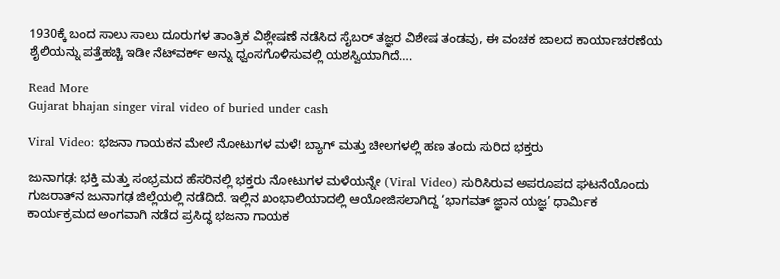1930ಕ್ಕೆ ಬಂದ ಸಾಲು ಸಾಲು ದೂರುಗಳ ತಾಂತ್ರಿಕ ವಿಶ್ಲೇಷಣೆ ನಡೆಸಿದ ಸೈಬರ್ ತಜ್ಞರ ವಿಶೇಷ ತಂಡವು, ಈ ವಂಚಕ ಜಾಲದ ಕಾರ್ಯಾಚರಣೆಯ ಶೈಲಿಯನ್ನು ಪತ್ತೆಹಚ್ಚಿ ಇಡೀ ನೆಟ್‌ವರ್ಕ್ ಅನ್ನು ಧ್ವಂಸಗೊಳಿಸುವಲ್ಲಿ ಯಶಸ್ವಿಯಾಗಿದೆ….

Read More
Gujarat bhajan singer viral video of buried under cash

Viral Video: ಭಜನಾ ಗಾಯಕನ ಮೇಲೆ ನೋಟುಗಳ ಮಳೆ! ಬ್ಯಾಗ್ ಮತ್ತು ಚೀಲಗಳಲ್ಲಿ ಹಣ ತಂದು ಸುರಿದ ಭಕ್ತರು

ಜುನಾಗಢ: ಭಕ್ತಿ ಮತ್ತು ಸಂಭ್ರಮದ ಹೆಸರಿನಲ್ಲಿ ಭಕ್ತರು ನೋಟುಗಳ ಮಳೆಯನ್ನೇ (Viral Video) ಸುರಿಸಿರುವ ಅಪರೂಪದ ಘಟನೆಯೊಂದು ಗುಜರಾತ್‌ನ ಜುನಾಗಢ ಜಿಲ್ಲೆಯಲ್ಲಿ ನಡೆದಿದೆ. ಇಲ್ಲಿನ ಖಂಭಾಲಿಯಾದಲ್ಲಿ ಆಯೋಜಿಸಲಾಗಿದ್ದ ‘ಭಾಗವತ್ ಜ್ಞಾನ ಯಜ್ಞ’ ಧಾರ್ಮಿಕ ಕಾರ್ಯಕ್ರಮದ ಅಂಗವಾಗಿ ನಡೆದ ಪ್ರಸಿದ್ಧ ಭಜನಾ ಗಾಯಕ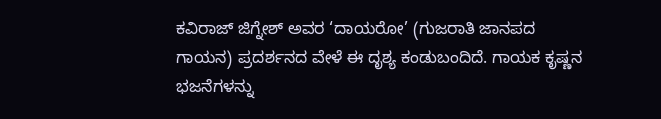ಕವಿರಾಜ್ ಜಿಗ್ನೇಶ್ ಅವರ ‘ದಾಯರೋ’ (ಗುಜರಾತಿ ಜಾನಪದ ಗಾಯನ) ಪ್ರದರ್ಶನದ ವೇಳೆ ಈ ದೃಶ್ಯ ಕಂಡುಬಂದಿದೆ. ಗಾಯಕ ಕೃಷ್ಣನ ಭಜನೆಗಳನ್ನು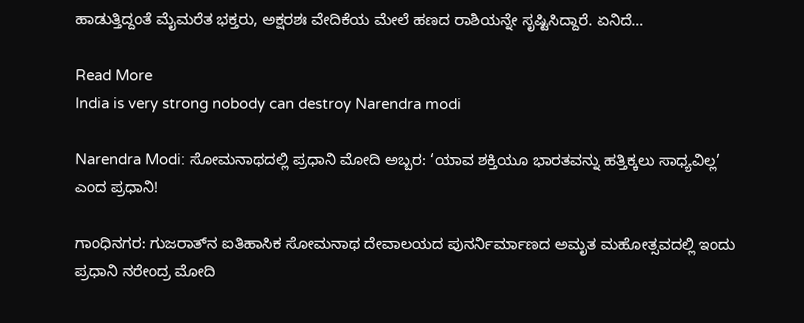ಹಾಡುತ್ತಿದ್ದಂತೆ ಮೈಮರೆತ ಭಕ್ತರು, ಅಕ್ಷರಶಃ ವೇದಿಕೆಯ ಮೇಲೆ ಹಣದ ರಾಶಿಯನ್ನೇ ಸೃಷ್ಟಿಸಿದ್ದಾರೆ. ಏನಿದೆ…

Read More
India is very strong nobody can destroy Narendra modi

Narendra Modi: ಸೋಮನಾಥದಲ್ಲಿ ಪ್ರಧಾನಿ ಮೋದಿ ಅಬ್ಬರ: ‘ಯಾವ ಶಕ್ತಿಯೂ ಭಾರತವನ್ನು ಹತ್ತಿಕ್ಕಲು ಸಾಧ್ಯವಿಲ್ಲ’ ಎಂದ ಪ್ರಧಾನಿ!

ಗಾಂಧಿನಗರ: ಗುಜರಾತ್‌ನ ಐತಿಹಾಸಿಕ ಸೋಮನಾಥ ದೇವಾಲಯದ ಪುನರ್ನಿರ್ಮಾಣದ ಅಮೃತ ಮಹೋತ್ಸವದಲ್ಲಿ ಇಂದು ಪ್ರಧಾನಿ ನರೇಂದ್ರ ಮೋದಿ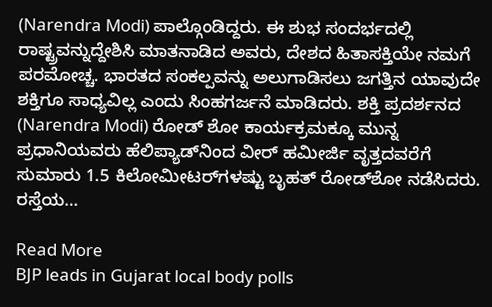(Narendra Modi) ಪಾಲ್ಗೊಂಡಿದ್ದರು. ಈ ಶುಭ ಸಂದರ್ಭದಲ್ಲಿ ರಾಷ್ಟ್ರವನ್ನುದ್ದೇಶಿಸಿ ಮಾತನಾಡಿದ ಅವರು, ದೇಶದ ಹಿತಾಸಕ್ತಿಯೇ ನಮಗೆ ಪರಮೋಚ್ಚ. ಭಾರತದ ಸಂಕಲ್ಪವನ್ನು ಅಲುಗಾಡಿಸಲು ಜಗತ್ತಿನ ಯಾವುದೇ ಶಕ್ತಿಗೂ ಸಾಧ್ಯವಿಲ್ಲ ಎಂದು ಸಿಂಹಗರ್ಜನೆ ಮಾಡಿದರು. ಶಕ್ತಿ ಪ್ರದರ್ಶನದ (Narendra Modi) ರೋಡ್‌ ಶೋ ಕಾರ್ಯಕ್ರಮಕ್ಕೂ ಮುನ್ನ ಪ್ರಧಾನಿಯವರು ಹೆಲಿಪ್ಯಾಡ್‌ನಿಂದ ವೀರ್ ಹಮೀರ್ಜಿ ವೃತ್ತದವರೆಗೆ ಸುಮಾರು 1.5 ಕಿಲೋಮೀಟರ್‌ಗಳಷ್ಟು ಬೃಹತ್ ರೋಡ್‌ಶೋ ನಡೆಸಿದರು. ರಸ್ತೆಯ…

Read More
BJP leads in Gujarat local body polls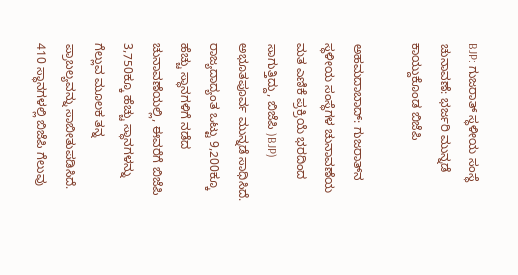BJP: ಗುಜರಾತ್ ಸ್ಥಳೀಯ ಸಂಸ್ಥೆ ಚುನಾವಣೆ: ಭರ್ಜರಿ ಮುನ್ನಡೆ ಕಾಯ್ದುಕೊಂಡ ಬಿಜೆಪಿ

ಅಹಮದಾಬಾದ್: ಗುಜರಾತ್‌ನ ಸ್ಥಳೀಯ ಸಂಸ್ಥೆಗಳ ಚುನಾವಣೆಯ ಮತ ಎಣಿಕೆ ಪ್ರಕ್ರಿಯೆ ಭರದಿಂದ ಸಾಗುತ್ತಿದ್ದು, ಬಿಜೆಪಿ )BJP) ಅಭೂತಪೂರ್ವ ಮುನ್ನಡೆ ಸಾಧಿಸಿದೆ. ರಾಜ್ಯದಾದ್ಯಂತ ಒಟ್ಟು 9,200ಕ್ಕೂ ಹೆಚ್ಚು ಸ್ಥಾನಗಳಿಗೆ ನಡೆದ ಚುನಾವಣೆಯಲ್ಲಿ, ಈವರೆಗೆ ಬಿಜೆಪಿ 3,750ಕ್ಕೂ ಹೆಚ್ಚು ಸ್ಥಾನಗಳನ್ನು ಗೆಲ್ಲುವ ಮೂಲಕ ತನ್ನ ಪ್ರಾಬಲ್ಯವನ್ನು ಸಾಬೀತುಪಡಿಸಿದೆ. 410 ಸ್ಥಾನಗಳಲ್ಲಿ ಬಿಜೆಪಿ ಗೆಲುವು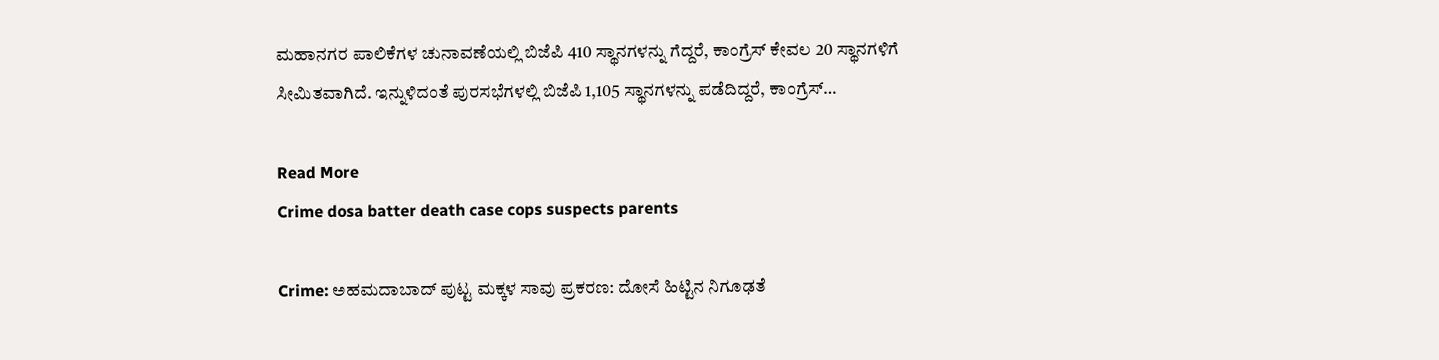ಮಹಾನಗರ ಪಾಲಿಕೆಗಳ ಚುನಾವಣೆಯಲ್ಲಿ ಬಿಜೆಪಿ 410 ಸ್ಥಾನಗಳನ್ನು ಗೆದ್ದರೆ, ಕಾಂಗ್ರೆಸ್ ಕೇವಲ 20 ಸ್ಥಾನಗಳಿಗೆ ಸೀಮಿತವಾಗಿದೆ. ಇನ್ನುಳಿದಂತೆ ಪುರಸಭೆಗಳಲ್ಲಿ ಬಿಜೆಪಿ 1,105 ಸ್ಥಾನಗಳನ್ನು ಪಡೆದಿದ್ದರೆ, ಕಾಂಗ್ರೆಸ್…

Read More
Crime dosa batter death case cops suspects parents

Crime: ಅಹಮದಾಬಾದ್ ಪುಟ್ಟ ಮಕ್ಕಳ ಸಾವು ಪ್ರಕರಣ: ದೋಸೆ ಹಿಟ್ಟಿನ ನಿಗೂಢತೆ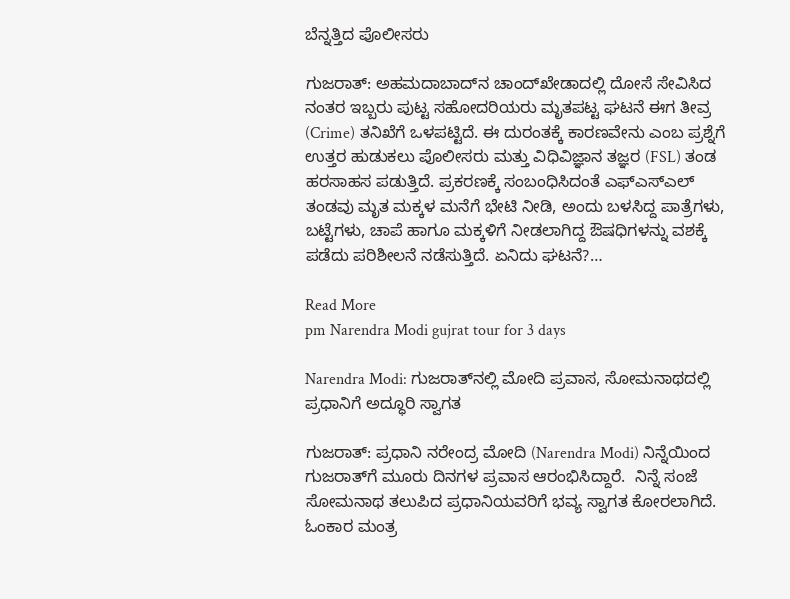ಬೆನ್ನತ್ತಿದ ಪೊಲೀಸರು

ಗುಜರಾತ್: ಅಹಮದಾಬಾದ್‌ನ ಚಾಂದ್‌ಖೇಡಾದಲ್ಲಿ ದೋಸೆ ಸೇವಿಸಿದ ನಂತರ ಇಬ್ಬರು ಪುಟ್ಟ ಸಹೋದರಿಯರು ಮೃತಪಟ್ಟ ಘಟನೆ ಈಗ ತೀವ್ರ (Crime) ತನಿಖೆಗೆ ಒಳಪಟ್ಟಿದೆ. ಈ ದುರಂತಕ್ಕೆ ಕಾರಣವೇನು ಎಂಬ ಪ್ರಶ್ನೆಗೆ ಉತ್ತರ ಹುಡುಕಲು ಪೊಲೀಸರು ಮತ್ತು ವಿಧಿವಿಜ್ಞಾನ ತಜ್ಞರ (FSL) ತಂಡ ಹರಸಾಹಸ ಪಡುತ್ತಿದೆ. ಪ್ರಕರಣಕ್ಕೆ ಸಂಬಂಧಿಸಿದಂತೆ ಎಫ್‌ಎಸ್‌ಎಲ್ ತಂಡವು ಮೃತ ಮಕ್ಕಳ ಮನೆಗೆ ಭೇಟಿ ನೀಡಿ, ಅಂದು ಬಳಸಿದ್ದ ಪಾತ್ರೆಗಳು, ಬಟ್ಟೆಗಳು, ಚಾಪೆ ಹಾಗೂ ಮಕ್ಕಳಿಗೆ ನೀಡಲಾಗಿದ್ದ ಔಷಧಿಗಳನ್ನು ವಶಕ್ಕೆ ಪಡೆದು ಪರಿಶೀಲನೆ ನಡೆಸುತ್ತಿದೆ. ಏನಿದು ಘಟನೆ?…

Read More
pm Narendra Modi gujrat tour for 3 days

Narendra Modi: ಗುಜರಾತ್‌ನಲ್ಲಿ ಮೋದಿ ಪ್ರವಾಸ, ಸೋಮನಾಥದಲ್ಲಿ ಪ್ರಧಾನಿಗೆ ಅದ್ಧೂರಿ ಸ್ವಾಗತ

ಗುಜರಾತ್: ಪ್ರಧಾನಿ ನರೇಂದ್ರ ಮೋದಿ (Narendra Modi) ನಿನ್ನೆಯಿಂದ ಗುಜರಾತ್‌ಗೆ ಮೂರು ದಿನಗಳ ಪ್ರವಾಸ ಆರಂಭಿಸಿದ್ದಾರೆ.  ನಿನ್ನೆ ಸಂಜೆ ಸೋಮನಾಥ ತಲುಪಿದ ಪ್ರಧಾನಿಯವರಿಗೆ ಭವ್ಯ ಸ್ವಾಗತ ಕೋರಲಾಗಿದೆ. ಓಂಕಾರ ಮಂತ್ರ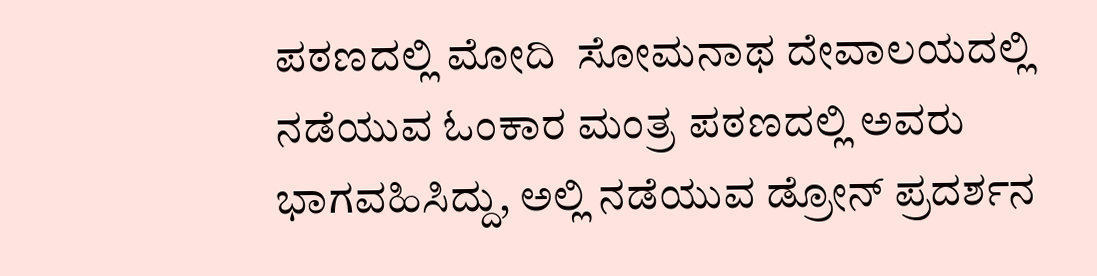ಪಠಣದಲ್ಲಿ ಮೋದಿ  ಸೋಮನಾಥ ದೇವಾಲಯದಲ್ಲಿ ನಡೆಯುವ ಓಂಕಾರ ಮಂತ್ರ ಪಠಣದಲ್ಲಿ ಅವರು ಭಾಗವಹಿಸಿದ್ದು, ಅಲ್ಲಿ ನಡೆಯುವ ಡ್ರೋನ್ ಪ್ರದರ್ಶನ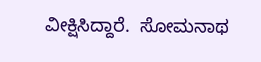ವೀಕ್ಷಿಸಿದ್ದಾರೆ.  ಸೋಮನಾಥ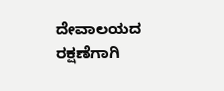ದೇವಾಲಯದ ರಕ್ಷಣೆಗಾಗಿ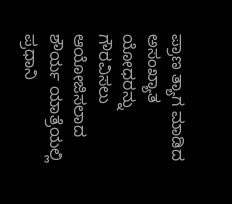ಪ್ರಾಣ ತ್ಯಾಗ ಮಾಡಿದ ಅಸಂಖ್ಯಾತ ಯೋಧರನ್ನು ಗೌರವಿಸಲು ಆಯೋಜಿಸಲಾದ  ಶೌರ್ಯ ಯಾತ್ರೆಯಲ್ಲಿ ಪ್ರಧಾನಿ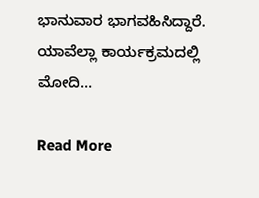ಭಾನುವಾರ ಭಾಗವಹಿಸಿದ್ದಾರೆ. ಯಾವೆಲ್ಲಾ ಕಾರ್ಯಕ್ರಮದಲ್ಲಿ ಮೋದಿ…

Read More